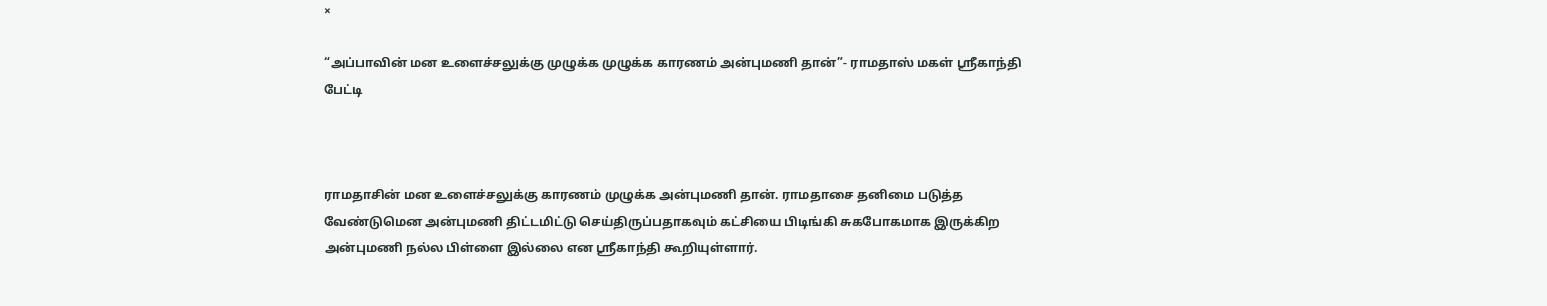×

“அப்பாவின் மன உளைச்சலுக்கு முழுக்க முழுக்க காரணம் அன்புமணி தான்”- ராமதாஸ் மகள் ஸ்ரீகாந்தி பேட்டி



ராமதாசின் மன உளைச்சலுக்கு காரணம் முழுக்க அன்புமணி தான். ராமதாசை தனிமை படுத்த வேண்டுமென அன்புமணி திட்டமிட்டு செய்திருப்பதாகவும் கட்சியை பிடிங்கி சுகபோகமாக இருக்கிற அன்புமணி நல்ல பிள்ளை இல்லை என ஸ்ரீகாந்தி கூறியுள்ளார்.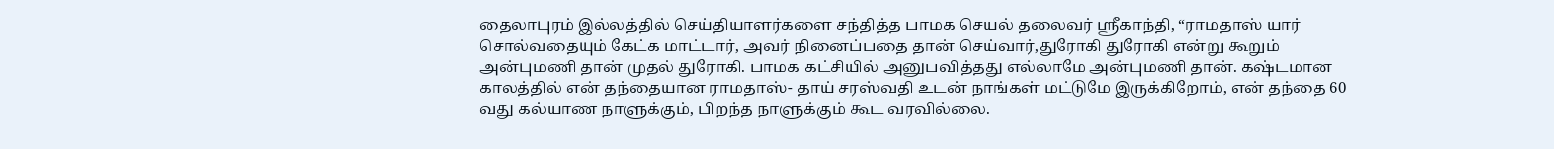தைலாபுரம் இல்லத்தில் செய்தியாளர்களை சந்தித்த பாமக செயல் தலைவர் ஸ்ரீகாந்தி, “ராமதாஸ் யார் சொல்வதையும் கேட்க மாட்டார், அவர் நினைப்பதை தான் செய்வார்,துரோகி துரோகி என்று கூறும் அன்புமணி தான் முதல் துரோகி. பாமக கட்சியில் அனுபவித்தது எல்லாமே அன்புமணி தான். கஷ்டமான காலத்தில் என் தந்தையான ராமதாஸ்- தாய் சரஸ்வதி உடன் நாங்கள் மட்டுமே இருக்கிறோம், என் தந்தை 60 வது கல்யாண நாளுக்கும், பிறந்த நாளுக்கும் கூட வரவில்லை.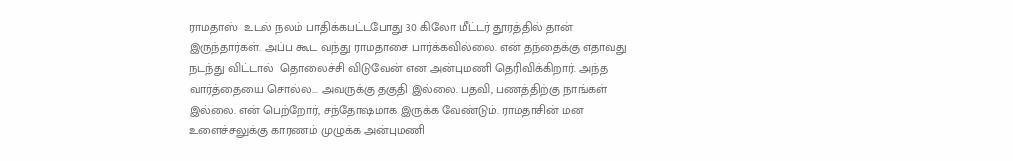ராமதாஸ்  உடல் நலம் பாதிக்கபட்டபோது 30 கிலோ மீட்டர் தூரத்தில் தான் இருந்தார்கள். அப்ப கூட வந்து ராமதாசை பார்க்கவில்லை. என் தந்தைக்கு எதாவது நடந்து விட்டால்  தொலைச்சி விடுவேன் என அன்புமணி தெரிவிக்கிறார். அந்த வார்த்தையை சொல்ல... அவருக்கு தகுதி இல்லை. பதவி, பணத்திற்கு நாங்கள் இல்லை. என் பெற்றோர், சந்தோஷமாக இருக்க வேண்டும். ராமதாசின் மன உளைச்சலுக்கு காரணம் முழுக்க அன்புமணி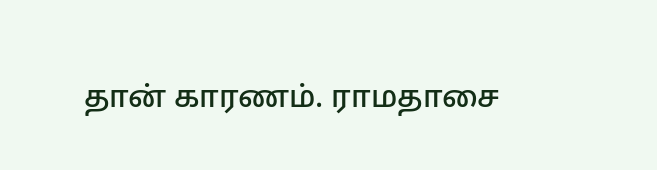தான் காரணம். ராமதாசை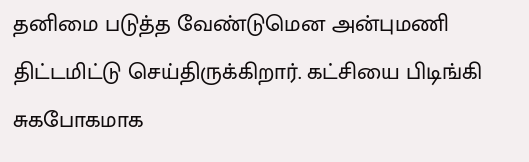தனிமை படுத்த வேண்டுமென அன்புமணி திட்டமிட்டு செய்திருக்கிறார். கட்சியை பிடிங்கி சுகபோகமாக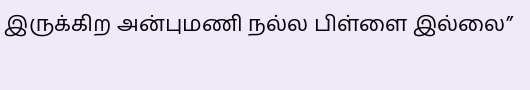இருக்கிற அன்புமணி நல்ல பிள்ளை இல்லை”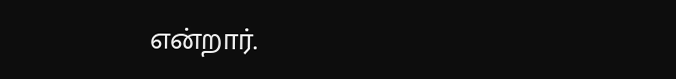என்றார்.